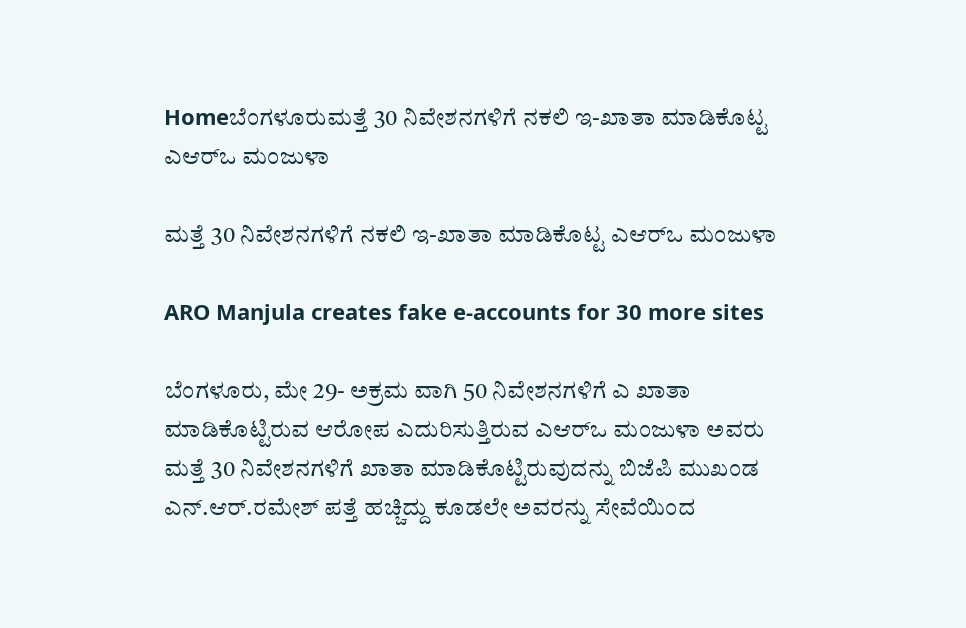Homeಬೆಂಗಳೂರುಮತ್ತೆ 30 ನಿವೇಶನಗಳಿಗೆ ನಕಲಿ ಇ-ಖಾತಾ ಮಾಡಿಕೊಟ್ಟ ಎಆರ್‌ಒ ಮಂಜುಳಾ

ಮತ್ತೆ 30 ನಿವೇಶನಗಳಿಗೆ ನಕಲಿ ಇ-ಖಾತಾ ಮಾಡಿಕೊಟ್ಟ ಎಆರ್‌ಒ ಮಂಜುಳಾ

ARO Manjula creates fake e-accounts for 30 more sites

ಬೆಂಗಳೂರು, ಮೇ 29- ಅಕ್ರಮ ವಾಗಿ 50 ನಿವೇಶನಗಳಿಗೆ ಎ ಖಾತಾ ಮಾಡಿಕೊಟ್ಟಿರುವ ಆರೋಪ ಎದುರಿಸುತ್ತಿರುವ ಎಆರ್‌ಒ ಮಂಜುಳಾ ಅವರು ಮತ್ತೆ 30 ನಿವೇಶನಗಳಿಗೆ ಖಾತಾ ಮಾಡಿಕೊಟ್ಟಿರುವುದನ್ನು ಬಿಜೆಪಿ ಮುಖಂಡ ಎನ್‌.ಆರ್‌.ರಮೇಶ್‌ ಪತ್ತೆ ಹಚ್ಚಿದ್ದು ಕೂಡಲೇ ಅವರನ್ನು ಸೇವೆಯಿಂದ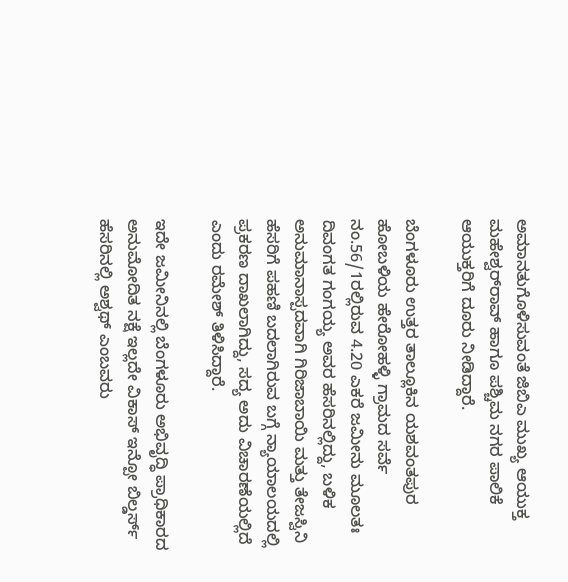ಅಮಾನತುಗೊಳಿಸುವಂತೆ ಜಿಬಿಎ ಮುಖ್ಯ ಆಯುಕ್ತ ಮಹೇಶ್ವರ್‌ರಾವ್‌ ಹಾಗೂ ಪಶ್ಚಿಮ ನಗರ ಪಾಲಿಕೆ ಆಯುಕ್ತರಿಗೆ ದೂರು ನೀಡಿದ್ದಾರೆ.

ಬೆಂಗಳೂರು ಉತ್ತರ ತಾಲ್ಲೂಕಿನ ಯಶವಂತಪುರ ಹೋಬಳಿಯ ಹೇರೋಹಳ್ಳಿ ಗ್ರಾಮದ ಸರ್ವೆ ನಂ.56/1ರಲ್ಲಿರುವ 4.20 ಎಕರೆ ಜಮೀನು ಮೂಲತಃ ದಿವಂಗತ ಗಂಗಯ್ಯ ಅವರ ಹೆಸರಿನಲ್ಲಿದ್ದು, ಬಳಿಕ ಅನುಮಾನಾಸ್ಪದವಾಗಿ ಗಿರಿಜಾಬಾಯಿ ಮತ್ತು ತೇಜಸ್ವಿನಿ ಹೆಸರಿಗೆ ಪಹಣಿ ಬದಲಾಗಿರುವ ಬಗ್ಗೆ ನ್ಯಾಯಾಲಯದಲ್ಲಿ ಪ್ರಕರಣ ದಾಖಲಾಗಿದ್ದು, ಸದ್ಯ ಅದು ವಿಚಾರಣೆಯಲ್ಲಿದೆ ಎಂದು ರಮೇಶ್‌ ತಿಳಿಸಿದ್ದಾರೆ.

ಇದೇ ಜಮೀನಿನಲ್ಲಿ ಬೆಂಗಳೂರು ಅಭಿವೃದ್ಧಿ ಪ್ರಾಧಿಕಾರದ ಅನುಮೋದಿತ ನಕ್ಷೆ ಇಲ್ಲದೇ ವಿಕಾಸ್‌‍ ಇನ್ಪೋ ಬಿಲ್ಡರ್ಸ್‌ ಹೆಸರಿನಲ್ಲಿ ಅಶ್ವಥ್‌ ಎಂಬವರು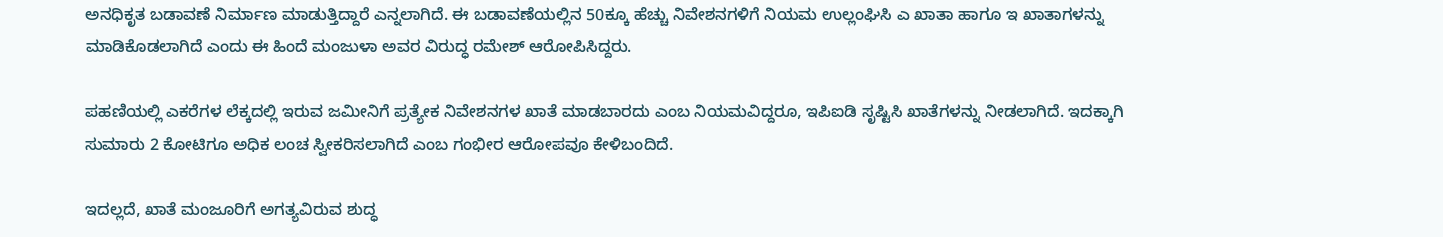ಅನಧಿಕೃತ ಬಡಾವಣೆ ನಿರ್ಮಾಣ ಮಾಡುತ್ತಿದ್ದಾರೆ ಎನ್ನಲಾಗಿದೆ. ಈ ಬಡಾವಣೆಯಲ್ಲಿನ 50ಕ್ಕೂ ಹೆಚ್ಚು ನಿವೇಶನಗಳಿಗೆ ನಿಯಮ ಉಲ್ಲಂಘಿಸಿ ಎ ಖಾತಾ ಹಾಗೂ ಇ ಖಾತಾಗಳನ್ನು ಮಾಡಿಕೊಡಲಾಗಿದೆ ಎಂದು ಈ ಹಿಂದೆ ಮಂಜುಳಾ ಅವರ ವಿರುದ್ಧ ರಮೇಶ್‌ ಆರೋಪಿಸಿದ್ದರು.

ಪಹಣಿಯಲ್ಲಿ ಎಕರೆಗಳ ಲೆಕ್ಕದಲ್ಲಿ ಇರುವ ಜಮೀನಿಗೆ ಪ್ರತ್ಯೇಕ ನಿವೇಶನಗಳ ಖಾತೆ ಮಾಡಬಾರದು ಎಂಬ ನಿಯಮವಿದ್ದರೂ, ಇಪಿಐಡಿ ಸೃಷ್ಟಿಸಿ ಖಾತೆಗಳನ್ನು ನೀಡಲಾಗಿದೆ. ಇದಕ್ಕಾಗಿ ಸುಮಾರು 2 ಕೋಟಿಗೂ ಅಧಿಕ ಲಂಚ ಸ್ವೀಕರಿಸಲಾಗಿದೆ ಎಂಬ ಗಂಭೀರ ಆರೋಪವೂ ಕೇಳಿಬಂದಿದೆ.

ಇದಲ್ಲದೆ, ಖಾತೆ ಮಂಜೂರಿಗೆ ಅಗತ್ಯವಿರುವ ಶುದ್ಧ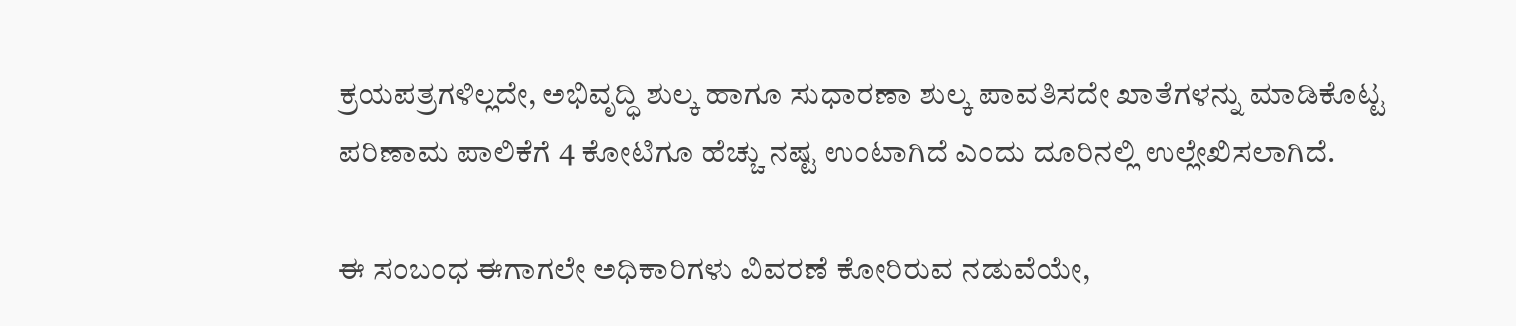ಕ್ರಯಪತ್ರಗಳಿಲ್ಲದೇ, ಅಭಿವೃದ್ಧಿ ಶುಲ್ಕ ಹಾಗೂ ಸುಧಾರಣಾ ಶುಲ್ಕ ಪಾವತಿಸದೇ ಖಾತೆಗಳನ್ನು ಮಾಡಿಕೊಟ್ಟ ಪರಿಣಾಮ ಪಾಲಿಕೆಗೆ 4 ಕೋಟಿಗೂ ಹೆಚ್ಚು ನಷ್ಟ ಉಂಟಾಗಿದೆ ಎಂದು ದೂರಿನಲ್ಲಿ ಉಲ್ಲೇಖಿಸಲಾಗಿದೆ.

ಈ ಸಂಬಂಧ ಈಗಾಗಲೇ ಅಧಿಕಾರಿಗಳು ವಿವರಣೆ ಕೋರಿರುವ ನಡುವೆಯೇ,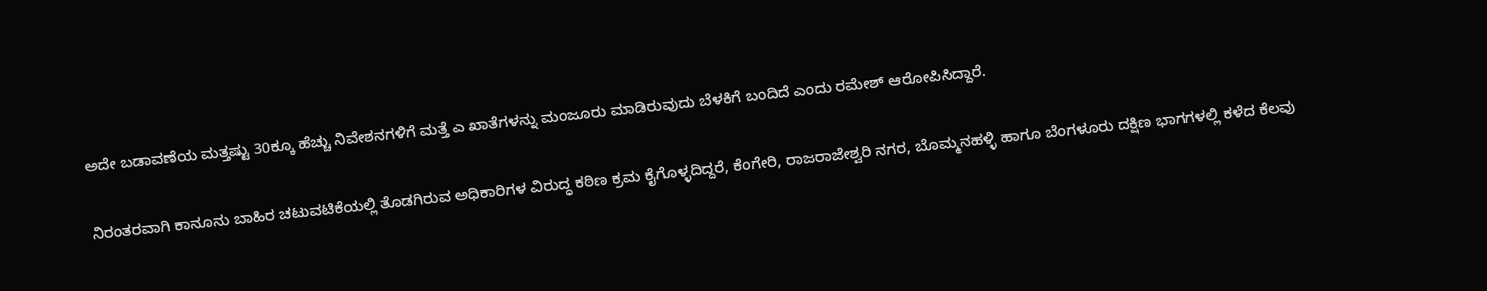ಅದೇ ಬಡಾವಣೆಯ ಮತ್ತಷ್ಟು 30ಕ್ಕೂ ಹೆಚ್ಚು ನಿವೇಶನಗಳಿಗೆ ಮತ್ತೆ ಎ ಖಾತೆಗಳನ್ನು ಮಂಜೂರು ಮಾಡಿರುವುದು ಬೆಳಕಿಗೆ ಬಂದಿದೆ ಎಂದು ರಮೇಶ್‌ ಆರೋಪಿಸಿದ್ದಾರೆ.

ನಿರಂತರವಾಗಿ ಕಾನೂನು ಬಾಹಿರ ಚಟುವಟಿಕೆಯಲ್ಲಿ ತೊಡಗಿರುವ ಅಧಿಕಾರಿಗಳ ವಿರುದ್ಧ ಕಠಿಣ ಕ್ರಮ ಕೈಗೊಳ್ಳದಿದ್ದರೆ, ಕೆಂಗೇರಿ, ರಾಜರಾಜೇಶ್ವರಿ ನಗರ, ಬೊಮ್ಮನಹಳ್ಳಿ ಹಾಗೂ ಬೆಂಗಳೂರು ದಕ್ಷಿಣ ಭಾಗಗಳಲ್ಲಿ ಕಳೆದ ಕೆಲವು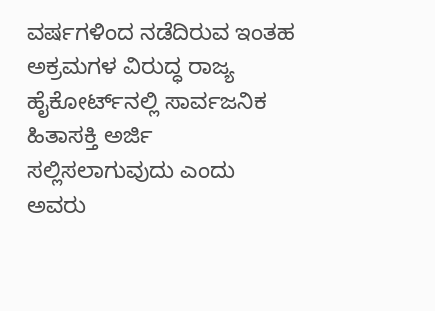ವರ್ಷಗಳಿಂದ ನಡೆದಿರುವ ಇಂತಹ ಅಕ್ರಮಗಳ ವಿರುದ್ಧ ರಾಜ್ಯ ಹೈಕೋರ್ಟ್‌ನಲ್ಲಿ ಸಾರ್ವಜನಿಕ ಹಿತಾಸಕ್ತಿ ಅರ್ಜಿ ಸಲ್ಲಿಸಲಾಗುವುದು ಎಂದು ಅವರು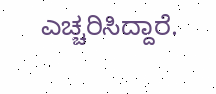ಎಚ್ಚರಿಸಿದ್ದಾರೆ.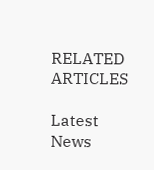RELATED ARTICLES

Latest News